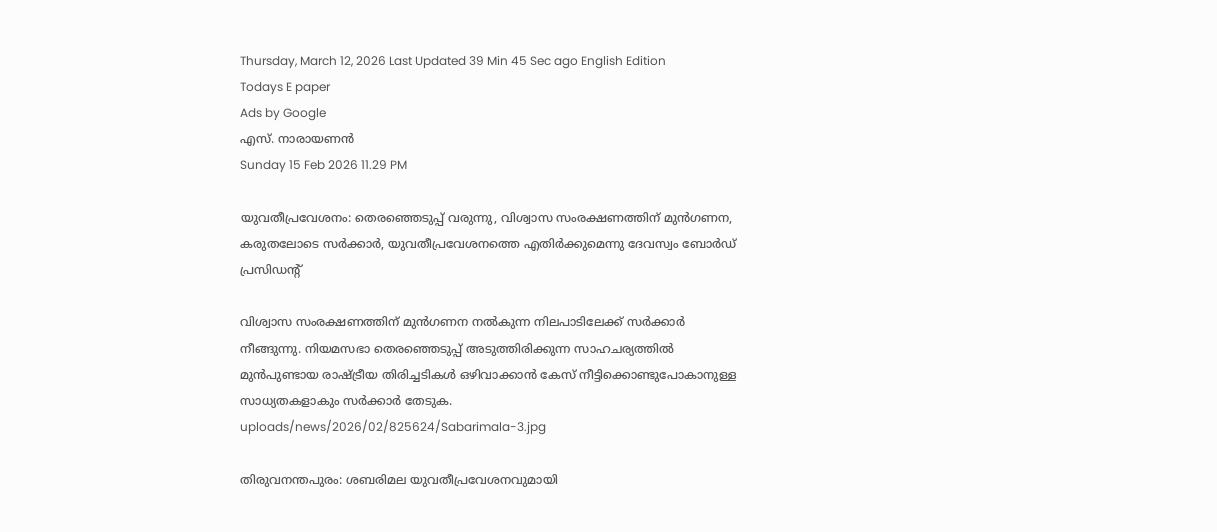Thursday, March 12, 2026 Last Updated 39 Min 45 Sec ago English Edition
Todays E paper
Ads by Google
എസ്‌. നാരായണന്‍
Sunday 15 Feb 2026 11.29 PM

യുവതീപ്രവേശനം: തെരഞ്ഞെടുപ്പ്‌ വരുന്നു, വിശ്വാസ സംരക്ഷണത്തിന്‌ മുന്‍ഗണന, കരുതലോടെ സര്‍ക്കാര്‍, യുവതീപ്രവേശനത്തെ എതിര്‍ക്കുമെന്നു ദേവസ്വം ബോര്‍ഡ് പ്രസിഡന്റ്

വിശ്വാസ സംരക്ഷണത്തിന്‌ മുന്‍ഗണന നല്‍കുന്ന നിലപാടിലേക്ക്‌ സര്‍ക്കാര്‍ നീങ്ങുന്നു. നിയമസഭാ തെരഞ്ഞെടുപ്പ്‌ അടുത്തിരിക്കുന്ന സാഹചര്യത്തില്‍ മുന്‍പുണ്ടായ രാഷ്‌ട്രീയ തിരിച്ചടികള്‍ ഒഴിവാക്കാന്‍ കേസ്‌ നീട്ടിക്കൊണ്ടുപോകാനുള്ള സാധ്യതകളാകും സര്‍ക്കാര്‍ തേടുക.
uploads/news/2026/02/825624/Sabarimala-3.jpg

തിരുവനന്തപുരം: ശബരിമല യുവതീപ്രവേശനവുമായി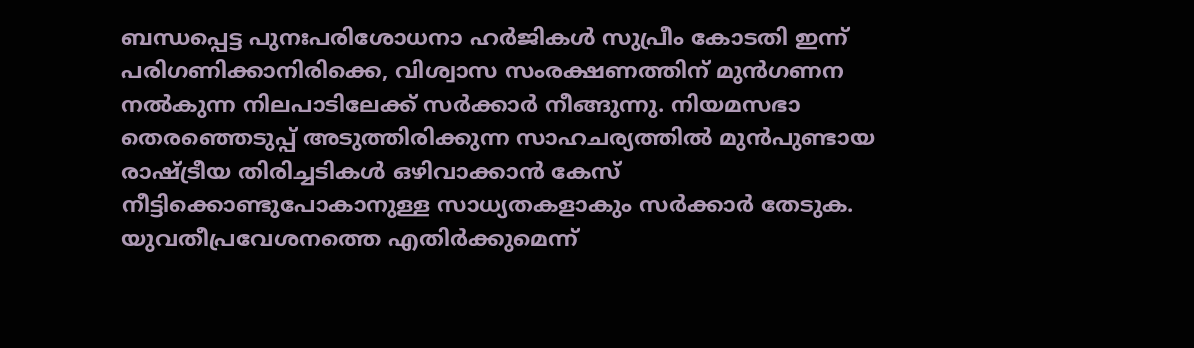ബന്ധപ്പെട്ട പുനഃപരിശോധനാ ഹര്‍ജികള്‍ സുപ്രീം കോടതി ഇന്ന്‌ പരിഗണിക്കാനിരിക്കെ, വിശ്വാസ സംരക്ഷണത്തിന്‌ മുന്‍ഗണന നല്‍കുന്ന നിലപാടിലേക്ക്‌ സര്‍ക്കാര്‍ നീങ്ങുന്നു. നിയമസഭാ തെരഞ്ഞെടുപ്പ്‌ അടുത്തിരിക്കുന്ന സാഹചര്യത്തില്‍ മുന്‍പുണ്ടായ രാഷ്‌ട്രീയ തിരിച്ചടികള്‍ ഒഴിവാക്കാന്‍ കേസ്‌ നീട്ടിക്കൊണ്ടുപോകാനുള്ള സാധ്യതകളാകും സര്‍ക്കാര്‍ തേടുക. യുവതീപ്രവേശനത്തെ എതിര്‍ക്കുമെന്ന്‌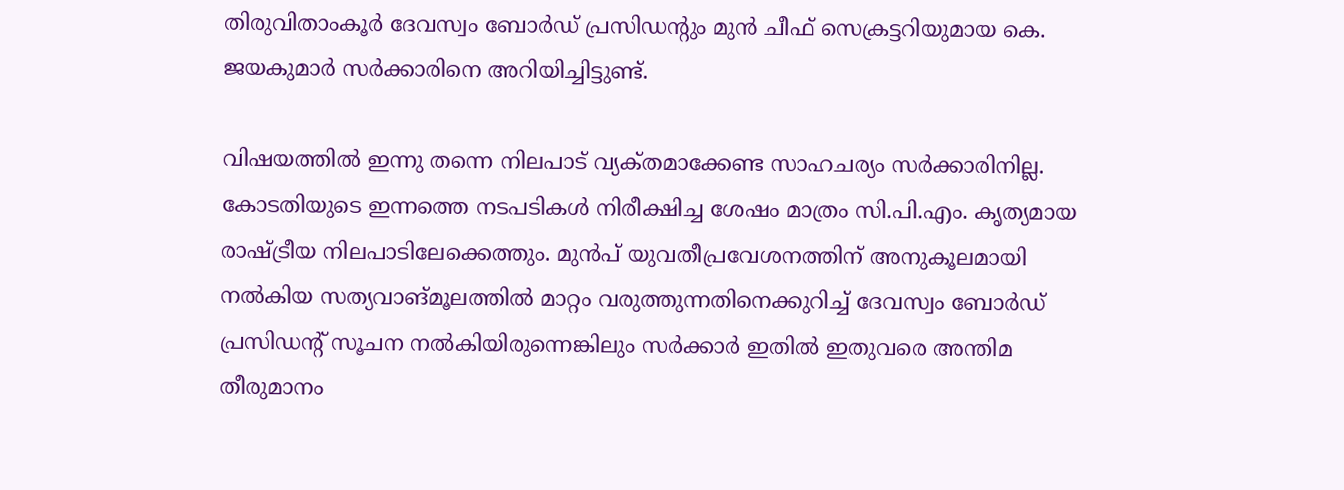തിരുവിതാംകൂര്‍ ദേവസ്വം ബോര്‍ഡ്‌ പ്രസിഡന്റും മുന്‍ ചീഫ്‌ സെക്രട്ടറിയുമായ കെ. ജയകുമാര്‍ സര്‍ക്കാരിനെ അറിയിച്ചിട്ടുണ്ട്‌.

വിഷയത്തില്‍ ഇന്നു തന്നെ നിലപാട്‌ വ്യക്‌തമാക്കേണ്ട സാഹചര്യം സര്‍ക്കാരിനില്ല. കോടതിയുടെ ഇന്നത്തെ നടപടികള്‍ നിരീക്ഷിച്ച ശേഷം മാത്രം സി.പി.എം. കൃത്യമായ രാഷ്‌ട്രീയ നിലപാടിലേക്കെത്തും. മുന്‍പ്‌ യുവതീപ്രവേശനത്തിന്‌ അനുകൂലമായി നല്‍കിയ സത്യവാങ്‌മൂലത്തില്‍ മാറ്റം വരുത്തുന്നതിനെക്കുറിച്ച്‌ ദേവസ്വം ബോര്‍ഡ്‌ പ്രസിഡന്റ്‌ സൂചന നല്‍കിയിരുന്നെങ്കിലും സര്‍ക്കാര്‍ ഇതില്‍ ഇതുവരെ അന്തിമ തീരുമാനം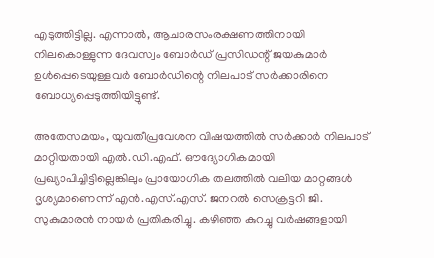എടുത്തിട്ടില്ല. എന്നാല്‍, ആചാരസംരക്ഷണത്തിനായി നിലകൊള്ളുന്ന ദേവസ്വം ബോര്‍ഡ്‌ പ്രസിഡന്റ്‌ ജയകുമാര്‍ ഉള്‍പ്പെടെയുള്ളവര്‍ ബോര്‍ഡിന്റെ നിലപാട്‌ സര്‍ക്കാരിനെ ബോധ്യപ്പെടുത്തിയിട്ടുണ്ട്‌.

അതേസമയം, യുവതീപ്രവേശന വിഷയത്തില്‍ സര്‍ക്കാര്‍ നിലപാട്‌ മാറ്റിയതായി എല്‍.ഡി.എഫ്‌. ഔദ്യോഗികമായി പ്രഖ്യാപിച്ചിട്ടില്ലെങ്കിലും പ്രായോഗിക തലത്തില്‍ വലിയ മാറ്റങ്ങള്‍ ദൃശ്യമാണെന്ന്‌ എന്‍.എസ്‌.എസ്‌. ജനറല്‍ സെക്രട്ടറി ജി. സുകുമാരന്‍ നായര്‍ പ്രതികരിച്ചു. കഴിഞ്ഞ കുറച്ചു വര്‍ഷങ്ങളായി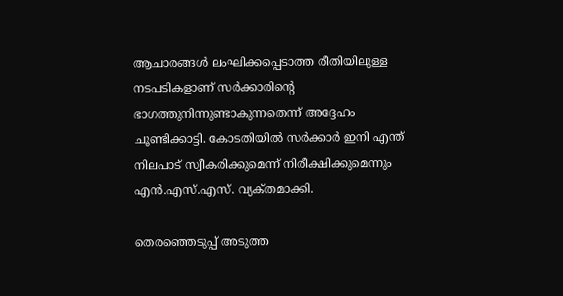ആചാരങ്ങള്‍ ലംഘിക്കപ്പെടാത്ത രീതിയിലുള്ള നടപടികളാണ്‌ സര്‍ക്കാരിന്റെ ഭാഗത്തുനിന്നുണ്ടാകുന്നതെന്ന്‌ അദ്ദേഹം ചൂണ്ടിക്കാട്ടി. കോടതിയില്‍ സര്‍ക്കാര്‍ ഇനി എന്ത്‌ നിലപാട്‌ സ്വീകരിക്കുമെന്ന്‌ നിരീക്ഷിക്കുമെന്നും എന്‍.എസ്‌.എസ്‌. വ്യക്‌തമാക്കി.

തെരഞ്ഞെടുപ്പ്‌ അടുത്ത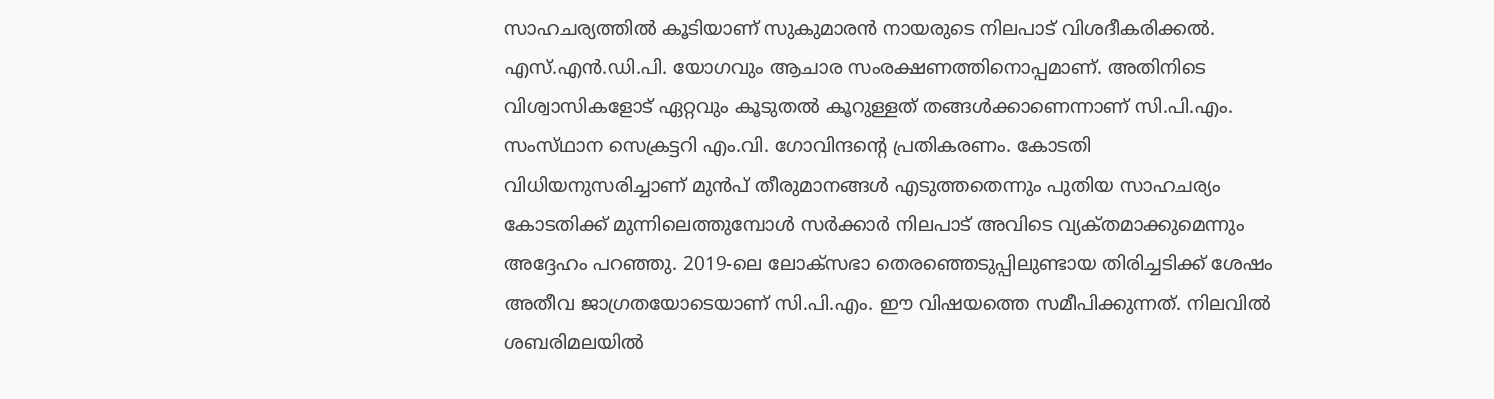സാഹചര്യത്തില്‍ കൂടിയാണ്‌ സുകുമാരന്‍ നായരുടെ നിലപാട്‌ വിശദീകരിക്കല്‍. എസ്‌.എന്‍.ഡി.പി. യോഗവും ആചാര സംരക്ഷണത്തിനൊപ്പമാണ്‌. അതിനിടെ വിശ്വാസികളോട്‌ ഏറ്റവും കൂടുതല്‍ കൂറുള്ളത്‌ തങ്ങള്‍ക്കാണെന്നാണ്‌ സി.പി.എം. സംസ്‌ഥാന സെക്രട്ടറി എം.വി. ഗോവിന്ദന്റെ പ്രതികരണം. കോടതി വിധിയനുസരിച്ചാണ്‌ മുന്‍പ്‌ തീരുമാനങ്ങള്‍ എടുത്തതെന്നും പുതിയ സാഹചര്യം കോടതിക്ക്‌ മുന്നിലെത്തുമ്പോള്‍ സര്‍ക്കാര്‍ നിലപാട്‌ അവിടെ വ്യക്‌തമാക്കുമെന്നും അദ്ദേഹം പറഞ്ഞു. 2019-ലെ ലോക്‌സഭാ തെരഞ്ഞെടുപ്പിലുണ്ടായ തിരിച്ചടിക്ക്‌ ശേഷം അതീവ ജാഗ്രതയോടെയാണ്‌ സി.പി.എം. ഈ വിഷയത്തെ സമീപിക്കുന്നത്‌. നിലവില്‍ ശബരിമലയില്‍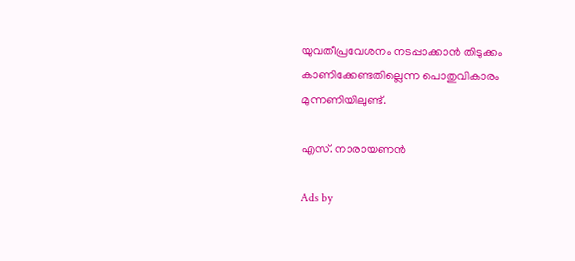യുവതീപ്രവേശനം നടപ്പാക്കാന്‍ തിടുക്കം കാണിക്കേണ്ടതില്ലെന്ന പൊതുവികാരം മുന്നണിയിലുണ്ട്‌.

എസ്‌. നാരായണന്‍

Ads by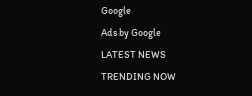Google
Ads by Google
LATEST NEWS
TRENDING NOW